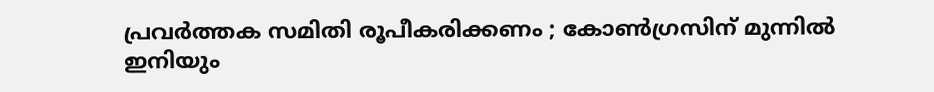പ്രവര്‍ത്തക സമിതി രൂപീകരിക്കണം ; കോണ്‍ഗ്രസിന് മുന്നിൽ ഇനിയും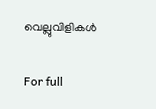വെല്ലുവിളികള്‍

For full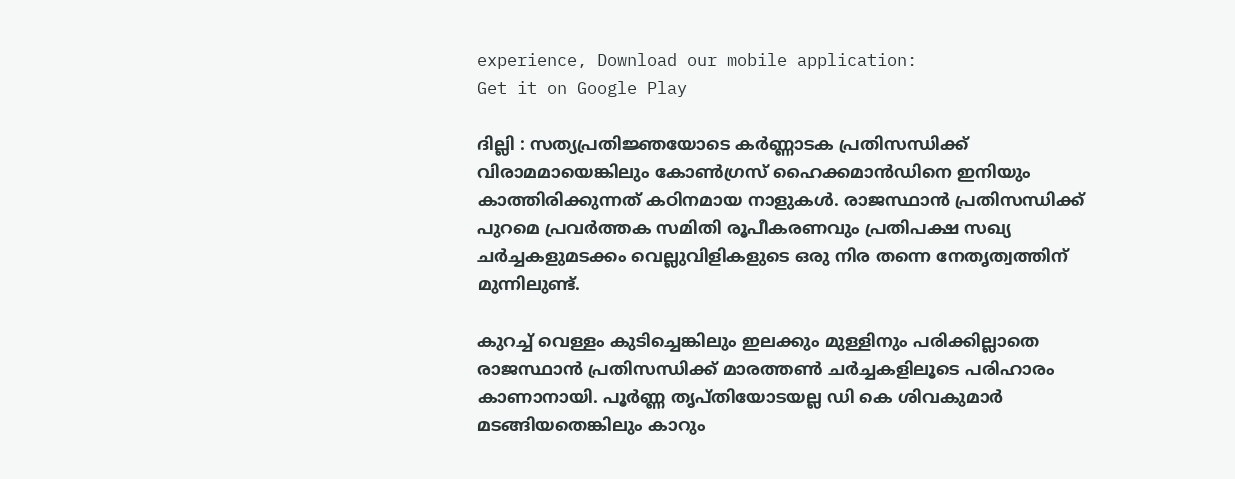experience, Download our mobile application:
Get it on Google Play

ദില്ലി : സത്യപ്രതിജ്ഞയോടെ കര്‍ണ്ണാടക പ്രതിസന്ധിക്ക് വിരാമമായെങ്കിലും കോൺഗ്രസ് ഹൈക്കമാന്‍ഡിനെ ഇനിയും കാത്തിരിക്കുന്നത് കഠിനമായ നാളുകള്‍. രാജസ്ഥാന്‍ പ്രതിസന്ധിക്ക് പുറമെ പ്രവര്‍ത്തക സമിതി രൂപീകരണവും പ്രതിപക്ഷ സഖ്യ ചര്‍ച്ചകളുമടക്കം വെല്ലുവിളികളുടെ ഒരു നിര തന്നെ നേതൃത്വത്തിന് മുന്നിലുണ്ട്.

കുറച്ച് വെള്ളം കുടിച്ചെങ്കിലും ഇലക്കും മുള്ളിനും പരിക്കില്ലാതെ രാജസ്ഥാന്‍ പ്രതിസന്ധിക്ക് മാരത്തണ്‍ ചര്‍ച്ചകളിലൂടെ പരിഹാരം കാണാനായി. പൂര്‍ണ്ണ തൃപ്തിയോടയല്ല ഡി കെ ശിവകുമാര്‍ മടങ്ങിയതെങ്കിലും കാറും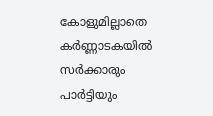കോളുമില്ലാതെ കര്‍ണ്ണാടകയില്‍ സര്‍ക്കാരും പാര്‍ട്ടിയും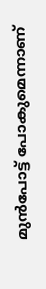മുന്‍പോട്ട് പോകുമെന്നാണ്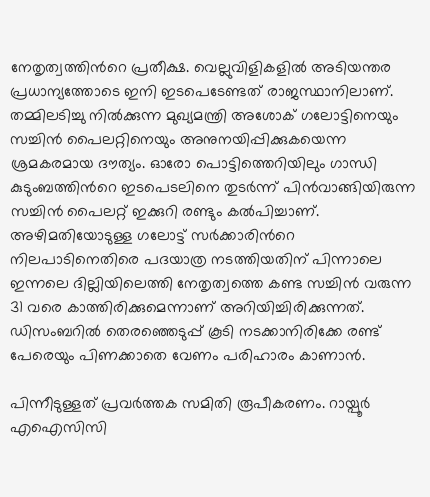നേതൃത്വത്തിന്‍റെ പ്രതീക്ഷ. വെല്ലുവിളികളില്‍ അടിയന്തര പ്രധാന്യത്തോടെ ഇനി ഇടപെടേണ്ടത് രാജസ്ഥാനിലാണ്. തമ്മിലടിച്ചു നില്‍ക്കുന്ന മുഖ്യമന്ത്രി അശോക് ഗലോട്ടിനെയും സച്ചിന്‍ പൈലറ്റിനെയും അനുനയിപ്പിക്കുകയെന്ന ശ്രമകരമായ ദൗത്യം. ഓരോ പൊട്ടിത്തെറിയിലും ഗാന്ധി കുടുംബത്തിന്‍റെ ഇടപെടലിനെ തുടര്‍ന്ന് പിന്‍വാങ്ങിയിരുന്ന സച്ചിന്‍ പൈലറ്റ് ഇക്കുറി രണ്ടും കല്‍പിച്ചാണ്. അഴിമതിയോടുള്ള ഗലോട്ട് സര്‍ക്കാരിന്‍റെ നിലപാടിനെതിരെ പദയാത്ര നടത്തിയതിന് പിന്നാലെ ഇന്നലെ ദില്ലിയിലെത്തി നേതൃത്വത്തെ കണ്ട സച്ചിന്‍ വരുന്ന 31 വരെ കാത്തിരിക്കുമെന്നാണ് അറിയിച്ചിരിക്കുന്നത്. ഡിസംബറില്‍ തെരഞ്ഞെടുപ്പ് കൂടി നടക്കാനിരിക്കേ രണ്ട് പേരെയും പിണക്കാതെ വേണം പരിഹാരം കാണാന്‍.

പിന്നീടുള്ളത് പ്രവര്‍ത്തക സമിതി രൂപീകരണം. റായ്പൂര്‍ എഐസിസി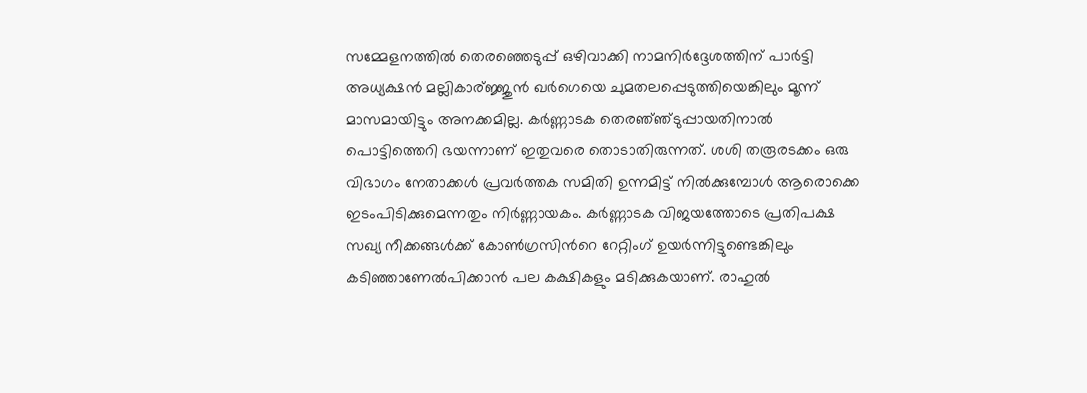സമ്മേളനത്തില്‍ തെരഞ്ഞെടുപ്പ് ഒഴിവാക്കി നാമനിര്‍ദ്ദേശത്തിന് പാര്‍ട്ടി അധ്യക്ഷന്‍ മല്ലികാര്ജ്ജുന്‍ ഖര്‍ഗെയെ ചുമതലപ്പെടുത്തിയെങ്കിലും മൂന്ന് മാസമായിട്ടും അനക്കമില്ല. കര്‍ണ്ണാടക തെരഞ്‍ഞ്ടുപ്പായതിനാല്‍ പൊട്ടിത്തെറി ഭയന്നാണ് ഇതുവരെ തൊടാതിരുന്നത്. ശശി തരൂരടക്കം ഒരു വിഭാഗം നേതാക്കള്‍ പ്രവര്‍ത്തക സമിതി ഉന്നമിട്ട് നില്‍ക്കുമ്പോള്‍ ആരൊക്കെ ഇടംപിടിക്കുമെന്നതും നിര്‍ണ്ണായകം. കര്‍ണ്ണാടക വിജയത്തോടെ പ്രതിപക്ഷ സഖ്യ നീക്കങ്ങള്‍ക്ക് കോണ്‍ഗ്രസിന്‍റെ റേറ്റിംഗ് ഉയര്‍ന്നിട്ടുണ്ടെങ്കിലും കടി‍ഞ്ഞാണേല്‍പിക്കാന്‍ പല കക്ഷികളും മടിക്കുകയാണ്. രാഹുല്‍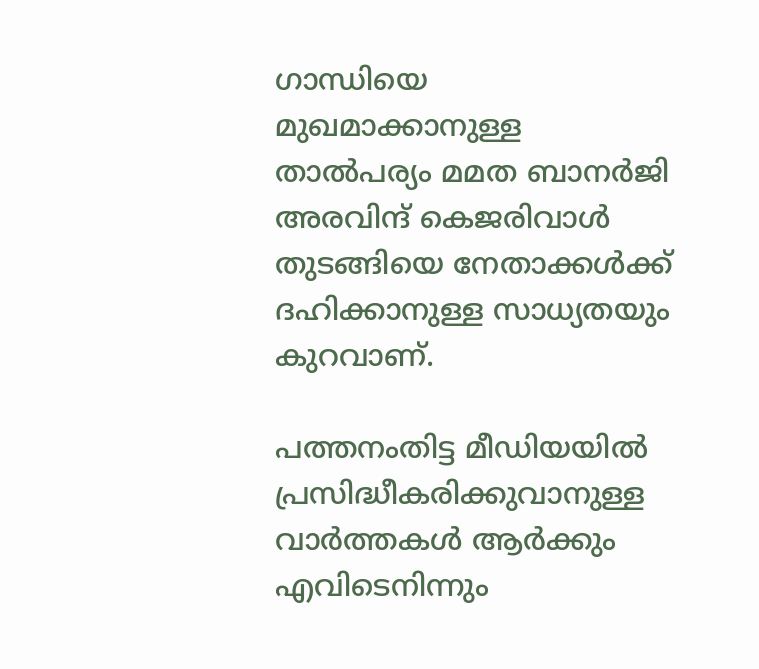ഗാന്ധിയെ മുഖമാക്കാനുള്ള താല്‍പര്യം മമത ബാനര്‍ജി അരവിന്ദ് കെജരിവാള്‍ തുടങ്ങിയെ നേതാക്കള്‍ക്ക് ദഹിക്കാനുള്ള സാധ്യതയും കുറവാണ്.

പത്തനംതിട്ട മീഡിയയില്‍ പ്രസിദ്ധീകരിക്കുവാനുള്ള വാര്‍ത്തകള്‍ ആര്‍ക്കും എവിടെനിന്നും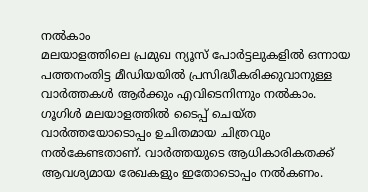നല്‍കാം
മലയാളത്തിലെ പ്രമുഖ ന്യൂസ് പോര്‍ട്ടലുകളില്‍ ഒന്നായ പത്തനംതിട്ട മീഡിയയില്‍ പ്രസിദ്ധീകരിക്കുവാനുള്ള വാര്‍ത്തകള്‍ ആര്‍ക്കും എവിടെനിന്നും നല്‍കാം. ഗൂഗിള്‍ മലയാളത്തില്‍ ടൈപ്പ് ചെയ്ത വാര്‍ത്തയോടൊപ്പം ഉചിതമായ ചിത്രവും നല്‍കേണ്ടതാണ്. വാര്‍ത്തയുടെ ആധികാരികതക്ക് ആവശ്യമായ രേഖകളും ഇതോടൊപ്പം നല്‍കണം.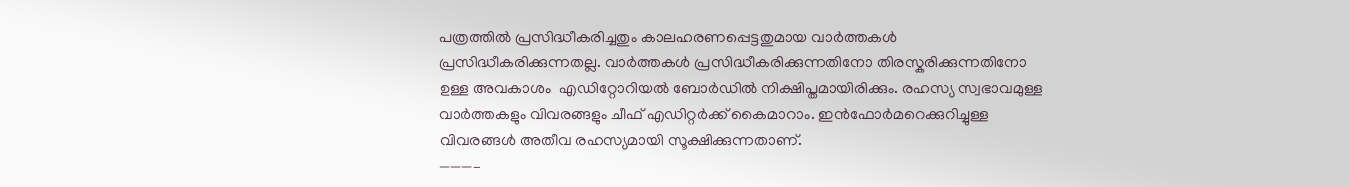പത്രത്തില്‍ പ്രസിദ്ധീകരിച്ചതും കാലഹരണപ്പെട്ടതുമായ വാര്‍ത്തകള്‍ പ്രസിദ്ധീകരിക്കുന്നതല്ല. വാര്‍ത്തകള്‍ പ്രസിദ്ധീകരിക്കുന്നതിനോ തിരസ്കരിക്കുന്നതിനോ ഉള്ള അവകാശം  എഡിറ്റോറിയല്‍ ബോര്‍ഡില്‍ നിക്ഷിപ്തമായിരിക്കും. രഹസ്യ സ്വഭാവമുള്ള വാര്‍ത്തകളും വിവരങ്ങളും ചീഫ് എഡിറ്റര്‍ക്ക് കൈമാറാം. ഇന്‍ഫോര്‍മറെക്കുറിച്ചുള്ള വിവരങ്ങള്‍ അതീവ രഹസ്യമായി സൂക്ഷിക്കുന്നതാണ്.
———–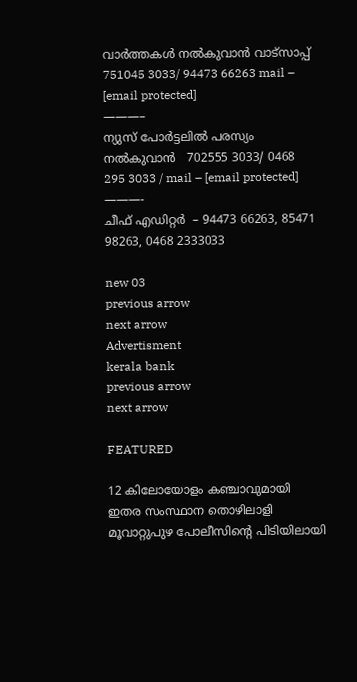വാര്‍ത്തകള്‍ നല്‍കുവാന്‍ വാട്സാപ്പ് 751045 3033/ 94473 66263 mail – [email protected]
———–
ന്യുസ് പോര്‍ട്ടലില്‍ പരസ്യം നല്‍കുവാന്‍   702555 3033/ 0468  295 3033 / mail – [email protected]
———-
ചീഫ് എഡിറ്റര്‍  – 94473 66263, 85471 98263, 0468 2333033

new 03
previous arrow
next arrow
Advertisment
kerala bank
previous arrow
next arrow

FEATURED

12 കിലോയോളം കഞ്ചാവുമായി ഇതര സംസ്ഥാന തൊഴിലാളി മൂവാറ്റുപുഴ പോലീസിന്റെ പിടിയിലായി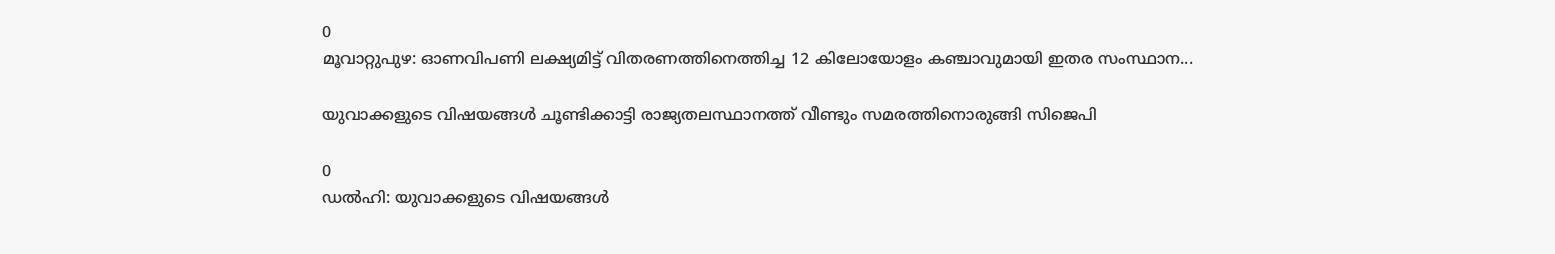0
മൂവാറ്റുപുഴ: ഓണവിപണി ലക്ഷ്യമിട്ട് വിതരണത്തിനെത്തിച്ച 12 കിലോയോളം കഞ്ചാവുമായി ഇതര സംസ്ഥാന...

യുവാക്കളുടെ വിഷയങ്ങൾ ചൂണ്ടിക്കാട്ടി രാജ്യതലസ്ഥാനത്ത് വീണ്ടും സമരത്തിനൊരുങ്ങി സിജെപി

0
ഡൽഹി: യുവാക്കളുടെ വിഷയങ്ങൾ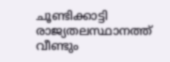ചൂണ്ടിക്കാട്ടി രാജ്യതലസ്ഥാനത്ത് വീണ്ടും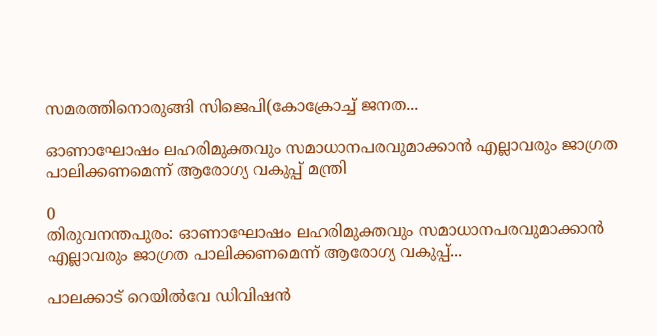സമരത്തിനൊരുങ്ങി സിജെപി(കോക്രോച്ച് ജനത...

ഓണാഘോഷം ലഹരിമുക്തവും സമാധാനപരവുമാക്കാൻ എല്ലാവരും ജാഗ്രത പാലിക്കണമെന്ന് ആരോഗ്യ വകുപ്പ് മന്ത്രി

0
തിരുവനന്തപുരം: ഓണാഘോഷം ലഹരിമുക്തവും സമാധാനപരവുമാക്കാൻ എല്ലാവരും ജാഗ്രത പാലിക്കണമെന്ന് ആരോഗ്യ വകുപ്പ്...

പാലക്കാട് റെയിൽവേ ഡിവിഷൻ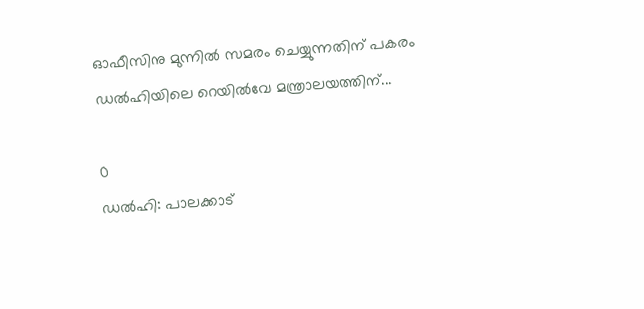ഓഫീസിനു മുന്നിൽ സമരം ചെയ്യുന്നതിന് പകരം ഡൽഹിയിലെ റെയിൽവേ മന്ത്രാലയത്തിന്...

0
ഡൽഹി: പാലക്കാട്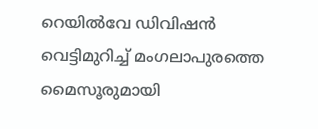റെയിൽവേ ഡിവിഷൻ വെട്ടിമുറിച്ച് മംഗലാപുരത്തെ മൈസൂരുമായി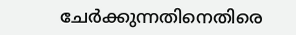ചേർക്കുന്നതിനെതിരെ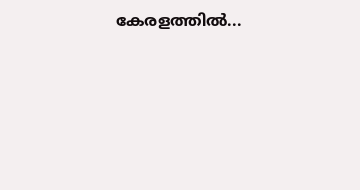കേരളത്തിൽ...